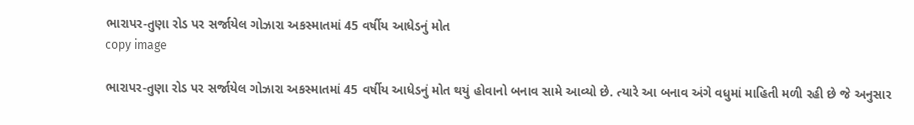ભારાપર-તુણા રોડ પર સર્જાયેલ ગોઝારા અકસ્માતમાં 45 વર્ષીય આધેડનું મોત
copy image

ભારાપર-તુણા રોડ પર સર્જાયેલ ગોઝારા અકસ્માતમાં 45 વર્ષીય આધેડનું મોત થયું હોવાનો બનાવ સામે આવ્યો છે. ત્યારે આ બનાવ અંગે વધુમાં માહિતી મળી રહી છે જે અનુસાર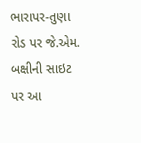ભારાપર-તુણા રોડ પર જે.એમ. બક્ષીની સાઇટ પર આ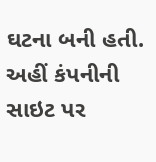ઘટના બની હતી. અહીં કંપનીની સાઇટ પર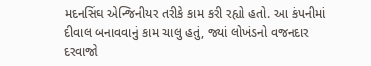મદનસિંઘ એન્જિનીયર તરીકે કામ કરી રહ્યો હતો. આ કંપનીમાં દીવાલ બનાવવાનું કામ ચાલુ હતું, જ્યાં લોખંડનો વજનદાર દરવાજો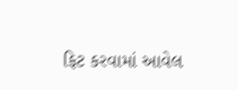ફિટ કરવામાં આવેલ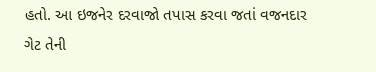હતો. આ ઇજનેર દરવાજો તપાસ કરવા જતાં વજનદાર ગેટ તેની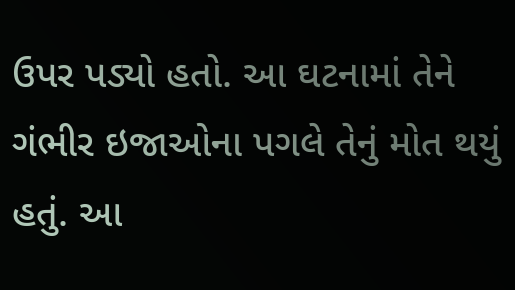ઉપર પડ્યો હતો. આ ઘટનામાં તેને ગંભીર ઇજાઓના પગલે તેનું મોત થયું હતું. આ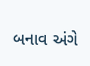બનાવ અંગે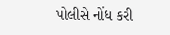પોલીસે નોંધ કરી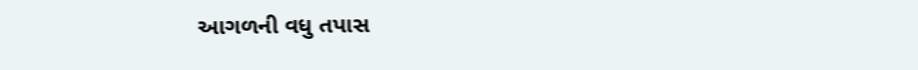આગળની વધુ તપાસ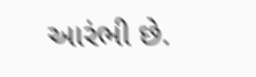આરંભી છે.